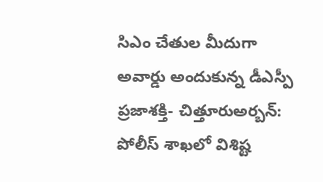సిఎం చేతుల మీదుగా అవార్డు అందుకున్న డీఎస్పీ
ప్రజాశక్తి- చిత్తూరుఅర్బన్: పోలీస్ శాఖలో విశిష్ట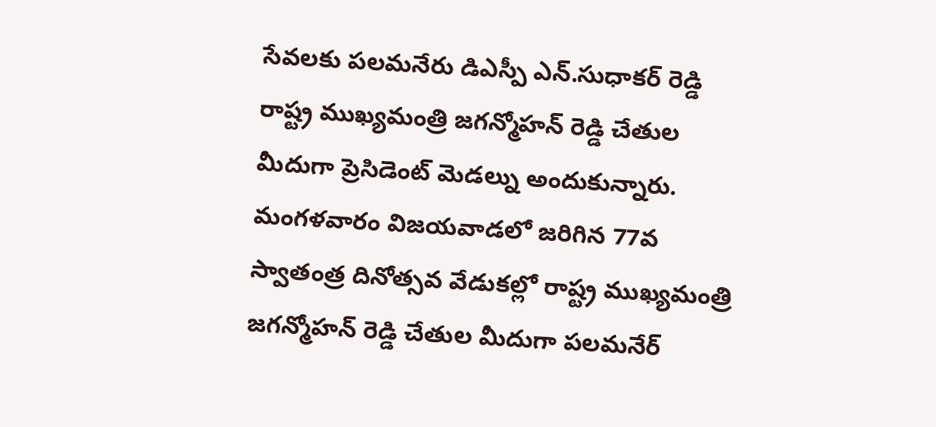సేవలకు పలమనేరు డిఎస్పీ ఎన్.సుధాకర్ రెడ్డి రాష్ట్ర ముఖ్యమంత్రి జగన్మోహన్ రెడ్డి చేతుల మీదుగా ప్రెసిడెంట్ మెడల్ను అందుకున్నారు. మంగళవారం విజయవాడలో జరిగిన 77వ స్వాతంత్ర దినోత్సవ వేడుకల్లో రాష్ట్ర ముఖ్యమంత్రి జగన్మోహన్ రెడ్డి చేతుల మీదుగా పలమనేర్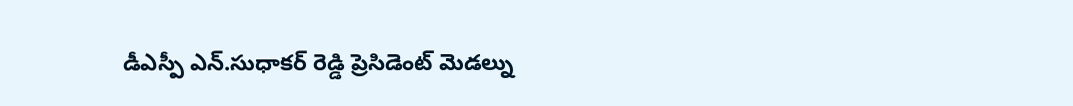డీఎస్పీ ఎన్.సుధాకర్ రెడ్డి ప్రెసిడెంట్ మెడల్ను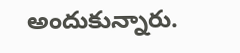అందుకున్నారు.